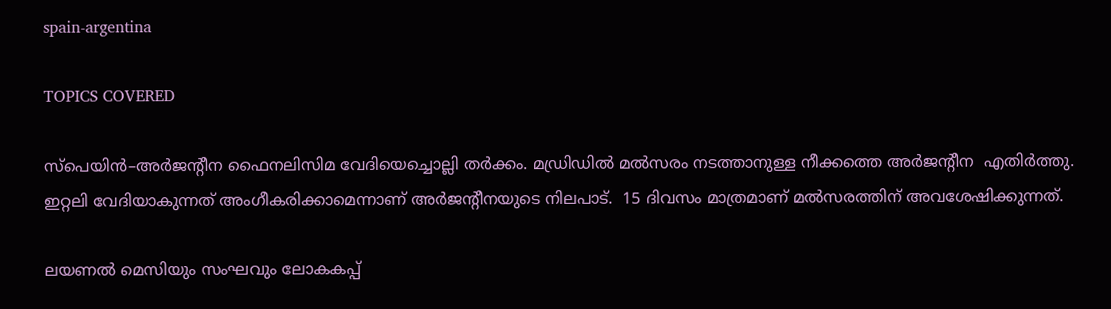spain-argentina

TOPICS COVERED

സ്പെയിന്‍–അര്‍ജന്റീന ഫൈനലിസിമ വേദിയെച്ചൊല്ലി തര്‍ക്കം. മഡ്രിഡില്‍ മല്‍സരം നടത്താനുള്ള നീക്കത്തെ അര്‍ജന്റീന  എതിര്‍ത്തു. ഇറ്റലി വേദിയാകുന്നത് അംഗീകരിക്കാമെന്നാണ് അര്‍ജന്റീനയുടെ നിലപാട്.  15 ദിവസം മാത്രമാണ് മല്‍സരത്തിന് അവശേഷിക്കുന്നത്.

ലയണല്‍ മെസിയും സംഘവും ലോകകപ്പ്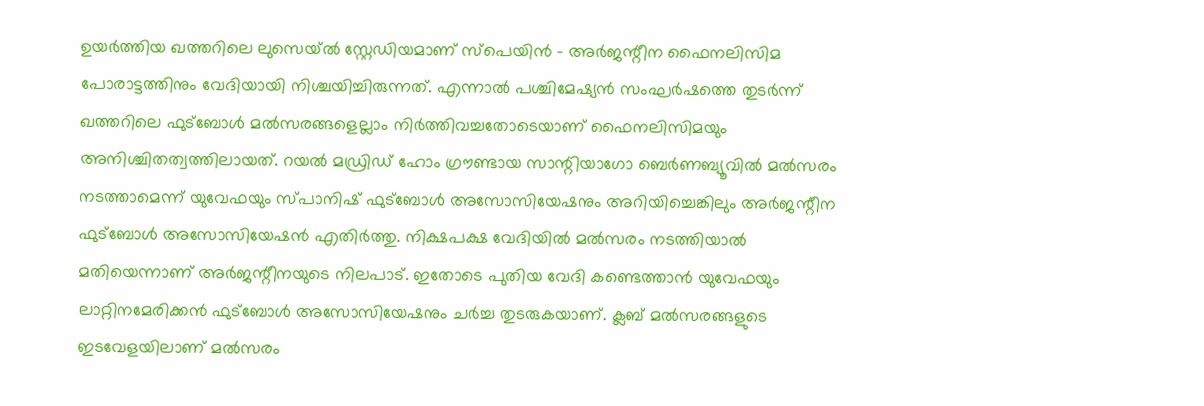ഉയര്‍ത്തിയ ഖത്തറിലെ ലുസെയ്‌ല്‍ സ്റ്റേഡിയമാണ് സ്പെയിന്‍ – അര്‍ജന്റീന ഫൈനലിസിമ പോരാട്ടത്തിനും വേദിയായി നിശ്ചയിച്ചിരുന്നത്. എന്നാല്‍ പശ്ചിമേഷ്യന്‍ സംഘര്‍ഷത്തെ തുടര്‍ന്ന് ഖത്തറിലെ ഫുട്ബോള്‍ മല്‍സരങ്ങളെല്ലാം നിര്‍ത്തിവച്ചതോടെയാണ് ഫൈനലിസിമയും അനിശ്ചിതത്വത്തിലായത്. റയല്‍ മഡ്രിഡ് ഹോം ഗ്രൗണ്ടായ സാന്റിയാഗോ ബെര്‍ണബ്യൂവില്‍ മല്‍സരം നടത്താമെന്ന് യുവേഫയും സ്പാനിഷ് ഫുട്ബോള്‍ അസോസിയേഷനും അറിയിച്ചെങ്കിലും അര്‍ജന്റീന ഫുട്ബോള്‍ അസോസിയേഷന്‍ എതിര്‍ത്തു. നിക്ഷപക്ഷ വേദിയില്‍ മല്‍സരം നടത്തിയാല്‍ മതിയെന്നാണ് അര്‍ജന്റീനയുടെ നിലപാട്. ഇതോടെ പുതിയ വേദി കണ്ടെത്താന്‍ യുവേഫയും ലാറ്റിനമേരിക്കന്‍ ഫുട്ബോള്‍ അസോസിയേഷനും ചര്‍ച്ച തുടരുകയാണ്. ക്ലബ് മല്‍സരങ്ങളുടെ ഇടവേളയിലാണ് മല്‍സരം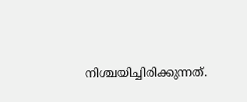നിശ്ചയിച്ചിരിക്കുന്നത്.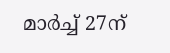മാര്‍ച്ച് 27ന്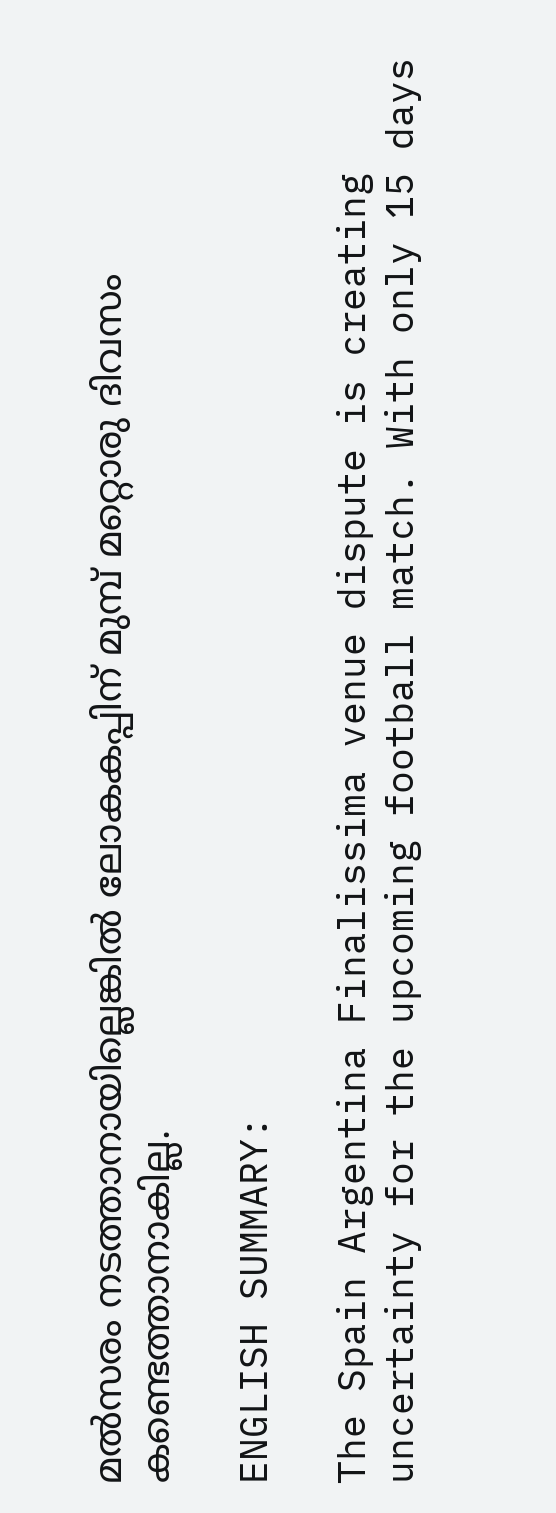മല്‍സരം നടത്താനായില്ലെങ്കില്‍ ലോകകപ്പിന് മുമ്പ് മറ്റൊരു ദിവസം കണ്ടെത്താനാകില്ല.

ENGLISH SUMMARY:

The Spain Argentina Finalissima venue dispute is creating uncertainty for the upcoming football match. With only 15 days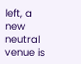left, a new neutral venue is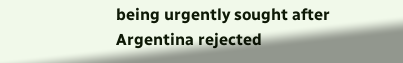being urgently sought after Argentina rejected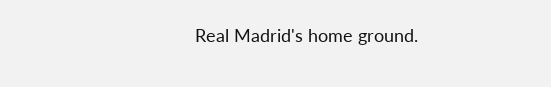Real Madrid's home ground.